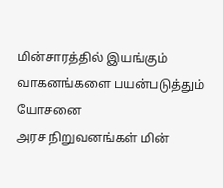மின்சாரத்தில் இயங்கும் வாகனங்களை பயன்படுத்தும் யோசனை
அரச நிறுவனங்கள் மின்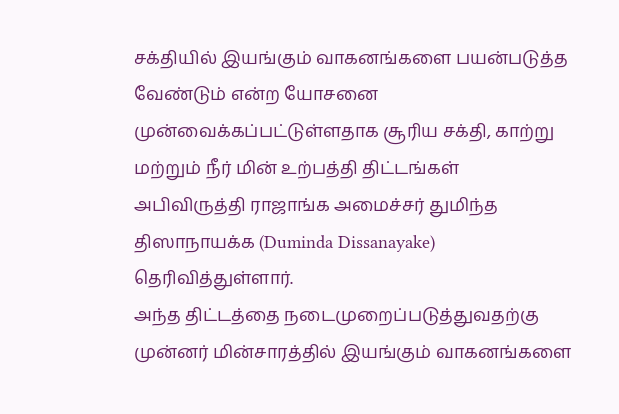சக்தியில் இயங்கும் வாகனங்களை பயன்படுத்த வேண்டும் என்ற யோசனை முன்வைக்கப்பட்டுள்ளதாக சூரிய சக்தி, காற்று மற்றும் நீர் மின் உற்பத்தி திட்டங்கள் அபிவிருத்தி ராஜாங்க அமைச்சர் துமிந்த திஸாநாயக்க (Duminda Dissanayake) தெரிவித்துள்ளார்.
அந்த திட்டத்தை நடைமுறைப்படுத்துவதற்கு முன்னர் மின்சாரத்தில் இயங்கும் வாகனங்களை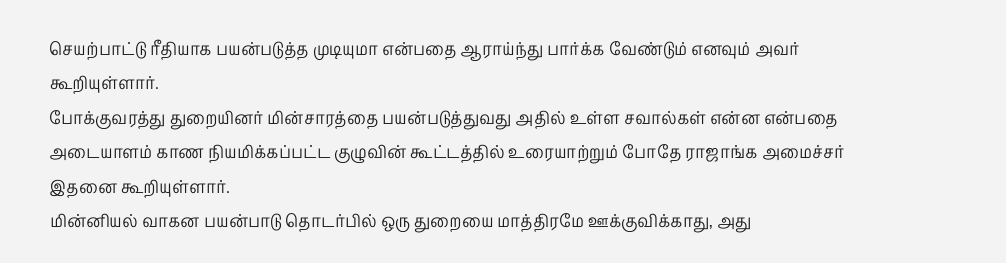செயற்பாட்டு ரீதியாக பயன்படுத்த முடியுமா என்பதை ஆராய்ந்து பார்க்க வேண்டும் எனவும் அவர் கூறியுள்ளார்.
போக்குவரத்து துறையினர் மின்சாரத்தை பயன்படுத்துவது அதில் உள்ள சவால்கள் என்ன என்பதை அடையாளம் காண நியமிக்கப்பட்ட குழுவின் கூட்டத்தில் உரையாற்றும் போதே ராஜாங்க அமைச்சர் இதனை கூறியுள்ளார்.
மின்னியல் வாகன பயன்பாடு தொடர்பில் ஒரு துறையை மாத்திரமே ஊக்குவிக்காது, அது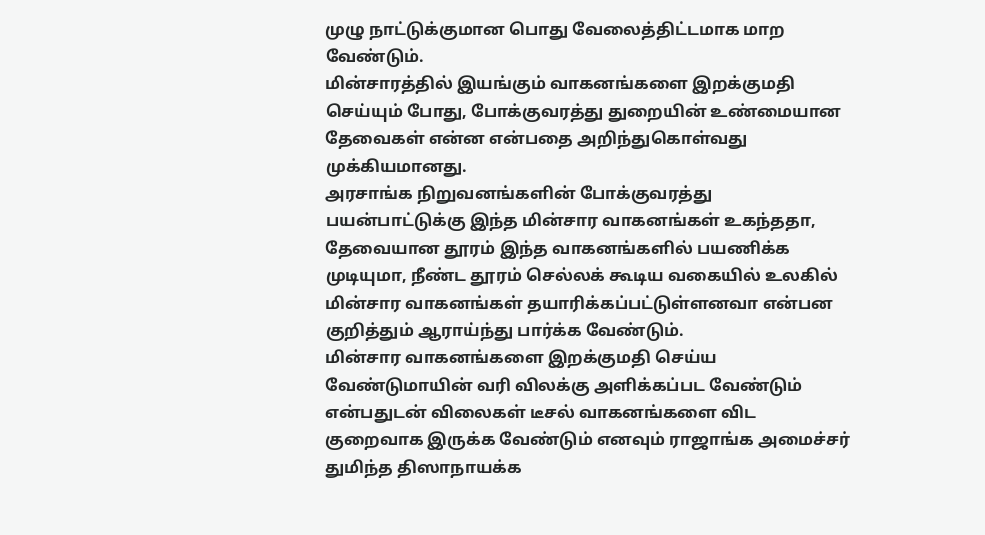முழு நாட்டுக்குமான பொது வேலைத்திட்டமாக மாற வேண்டும்.
மின்சாரத்தில் இயங்கும் வாகனங்களை இறக்குமதி செய்யும் போது, போக்குவரத்து துறையின் உண்மையான தேவைகள் என்ன என்பதை அறிந்துகொள்வது முக்கியமானது.
அரசாங்க நிறுவனங்களின் போக்குவரத்து பயன்பாட்டுக்கு இந்த மின்சார வாகனங்கள் உகந்ததா, தேவையான தூரம் இந்த வாகனங்களில் பயணிக்க முடியுமா, நீண்ட தூரம் செல்லக் கூடிய வகையில் உலகில் மின்சார வாகனங்கள் தயாரிக்கப்பட்டுள்ளனவா என்பன குறித்தும் ஆராய்ந்து பார்க்க வேண்டும்.
மின்சார வாகனங்களை இறக்குமதி செய்ய வேண்டுமாயின் வரி விலக்கு அளிக்கப்பட வேண்டும் என்பதுடன் விலைகள் டீசல் வாகனங்களை விட குறைவாக இருக்க வேண்டும் எனவும் ராஜாங்க அமைச்சர் துமிந்த திஸாநாயக்க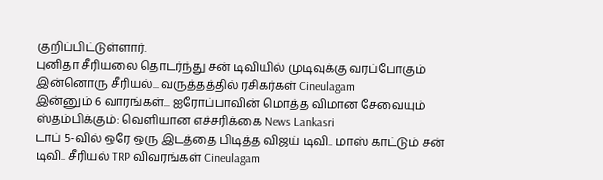குறிப்பிட்டுள்ளார்.
புனிதா சீரியலை தொடர்ந்து சன் டிவியில் முடிவுக்கு வரப்போகும் இன்னொரு சீரியல்... வருத்தத்தில் ரசிகர்கள் Cineulagam
இன்னும் 6 வாரங்கள்... ஐரோப்பாவின் மொத்த விமான சேவையும் ஸ்தம்பிக்கும்: வெளியான எச்சரிக்கை News Lankasri
டாப் 5-வில் ஒரே ஒரு இடத்தை பிடித்த விஜய் டிவி.. மாஸ் காட்டும் சன் டிவி.. சீரியல் TRP விவரங்கள் Cineulagam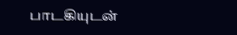பாடகியுடன்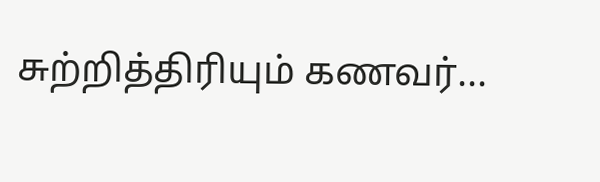சுற்றித்திரியும் கணவர்...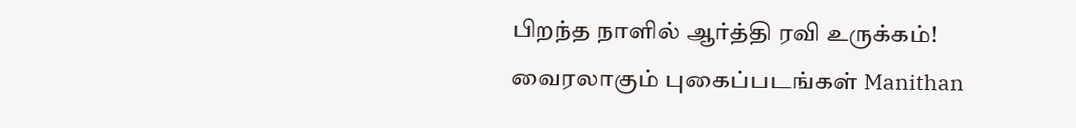பிறந்த நாளில் ஆர்த்தி ரவி உருக்கம்! வைரலாகும் புகைப்படங்கள் Manithan